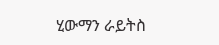ሂውማን ራይትስ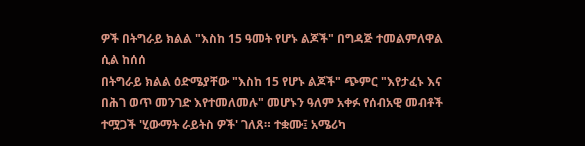ዎች በትግራይ ክልል "እስከ 15 ዓመት የሆኑ ልጆች" በግዳጅ ተመልምለዋል ሲል ከሰሰ
በትግራይ ክልል ዕድሜያቸው "እስከ 15 የሆኑ ልጆች" ጭምር "እየታፈኑ እና በሕገ ወጥ መንገድ እየተመለመሉ" መሆኑን ዓለም አቀፉ የሰብአዊ መብቶች ተሟጋች 'ሂውማት ራይትስ ዎች' ገለጸ። ተቋሙ፤ አሜሪካ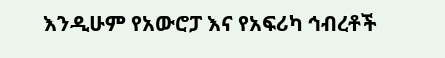እንዲሁም የአውሮፓ እና የአፍሪካ ኅብረቶች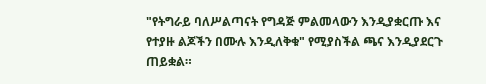"የትግራይ ባለሥልጣናት የግዳጅ ምልመላውን እንዲያቋርጡ እና የተያዙ ልጆችን በሙሉ እንዲለቅቁ" የሚያስችል ጫና እንዲያደርጉ ጠይቋል።